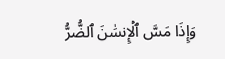وَإِذَا مَسَّ ٱلۡإِنسَٰنَ ٱلضُّرُّ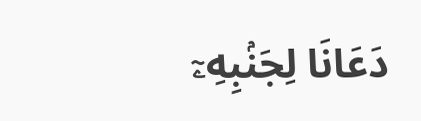دَعَانَا لِجَنۢبِهِۦٓ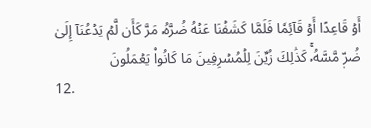أَوۡ قَاعِدًا أَوۡ قَآئِمٗا فَلَمَّا كَشَفۡنَا عَنۡهُ ضُرَّهُۥ مَرَّ كَأَن لَّمۡ يَدۡعُنَآ إِلَىٰ ضُرّٖ مَّسَّهُۥۚ كَذَٰلِكَ زُيِّنَ لِلۡمُسۡرِفِينَ مَا كَانُواْ يَعۡمَلُونَ
12.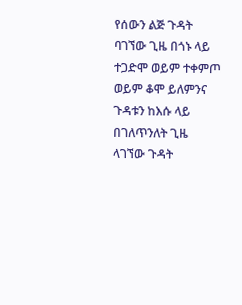የሰውን ልጅ ጉዳት ባገኘው ጊዜ በጎኑ ላይ ተጋድሞ ወይም ተቀምጦ ወይም ቆሞ ይለምንና ጉዳቱን ከእሱ ላይ በገለጥንለት ጊዜ ላገኘው ጉዳት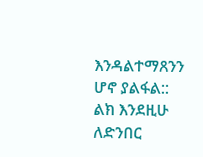እንዳልተማጸንን ሆኖ ያልፋል:: ልክ እንደዚሁ ለድንበር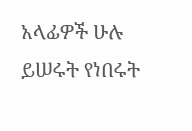አላፊዎች ሁሉ ይሠሩት የነበሩት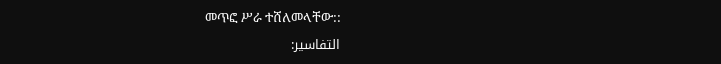መጥፎ ሥራ ተሸለመላቸው::
التفاسير: